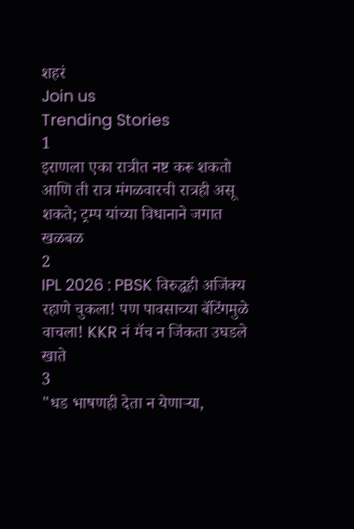शहरं
Join us
Trending Stories
1
इराणला एका रात्रीत नष्ट करू शकतो आणि ती रात्र मंगळवारची रात्रही असू शकते; ट्रम्प यांच्या विधानाने जगात खळबळ
2
IPL 2026 : PBSK विरुद्धही अजिंक्य रहाणे चुकला! पण पावसाच्या बॅटिंगमुळे वाचला! KKR नं मॅच न जिंकता उघडले खाते
3
"धड भाषणही देता न येणाऱ्या,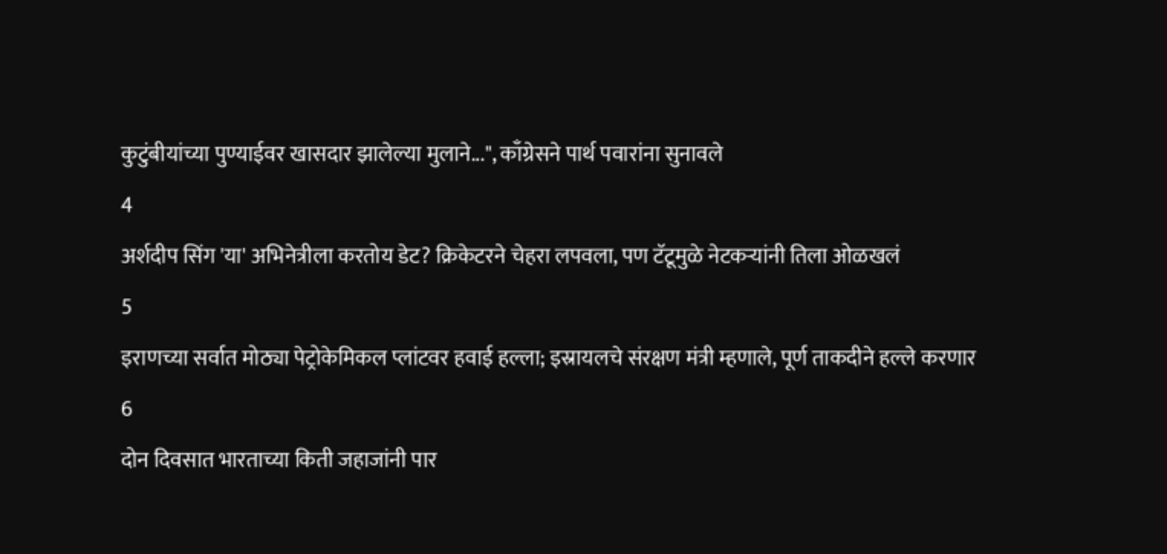कुटुंबीयांच्या पुण्याईवर खासदार झालेल्या मुलाने...", काँग्रेसने पार्थ पवारांना सुनावले
4
अर्शदीप सिंग 'या' अभिनेत्रीला करतोय डेट? क्रिकेटरने चेहरा लपवला, पण टॅटूमुळे नेटकऱ्यांनी तिला ओळखलं
5
इराणच्या सर्वात मोठ्या पेट्रोकेमिकल प्लांटवर हवाई हल्ला; इस्रायलचे संरक्षण मंत्री म्हणाले, पूर्ण ताकदीने हल्ले करणार
6
दोन दिवसात भारताच्या किती जहाजांनी पार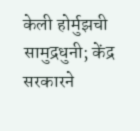केली होर्मुझची सामुद्रधुनी; केंद्र सरकारने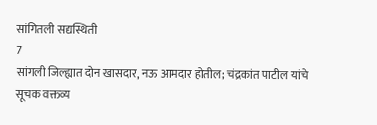सांगितली सद्यस्थिती
7
सांगली जिल्ह्यात दोन खासदार, नऊ आमदार होतील; चंद्रकांत पाटील यांचे सूचक वक्तव्य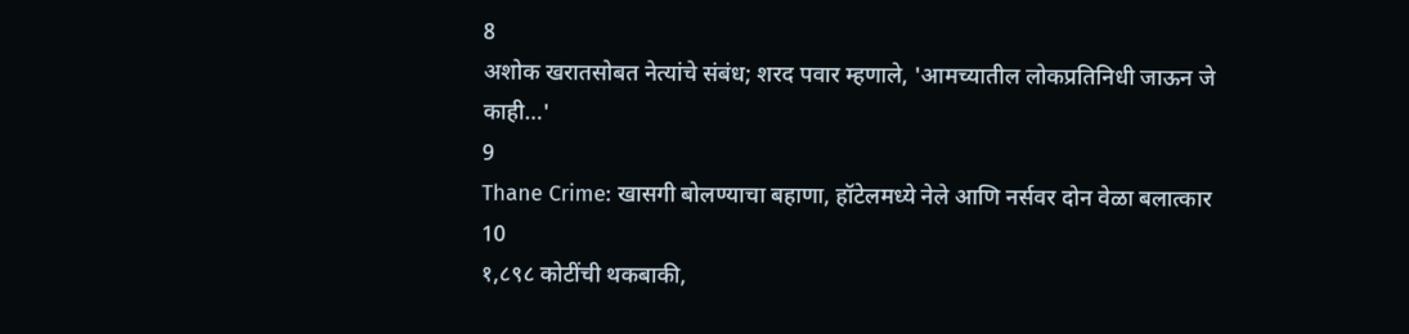8
अशोक खरातसोबत नेत्यांचे संबंध; शरद पवार म्हणाले, 'आमच्यातील लोकप्रतिनिधी जाऊन जे काही...'
9
Thane Crime: खासगी बोलण्याचा बहाणा, हॉटेलमध्ये नेले आणि नर्सवर दोन वेळा बलात्कार
10
१,८९८ कोटींची थकबाकी,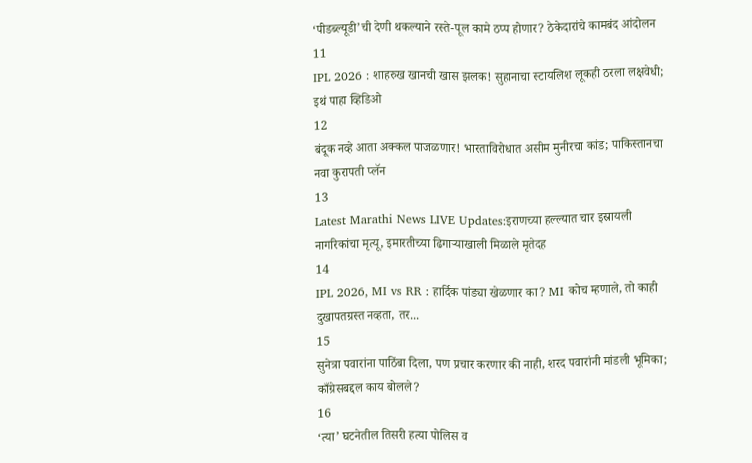‘पीडब्ल्यूडी’ची देणी थकल्याने रस्ते-पूल कामे ठप्प होणार? ठेकेदारांचे कामबंद आंदोलन
11
IPL 2026 : शाहरुख खानची खास झलक! सुहानाचा स्टायलिश लूकही ठरला लक्षवेधी; इथं पाहा व्हिडिओ
12
बंदूक नव्हे आता अक्कल पाजळणार! भारताविरोधात असीम मुनीरचा कांड; पाकिस्तानचा नवा कुरापती प्लॅन
13
Latest Marathi News LIVE Updates:इराणच्या हल्ल्यात चार इस्रायली नागरिकांचा मृत्यू, इमारतीच्या ढिगाऱ्याखाली मिळाले मृतेदह
14
IPL 2026, MI vs RR : हार्दिक पांड्या खेळणार का? MI कोच म्हणाले, तो काही दुखापतग्रस्त नव्हता, तर...
15
सुनेत्रा पवारांना पाठिंबा दिला, पण प्रचार करणार की नाही, शरद पवारांनी मांडली भूमिका; काँग्रेसबद्दल काय बोलले?
16
‘त्या’ घटनेतील तिसरी हत्या पोलिस व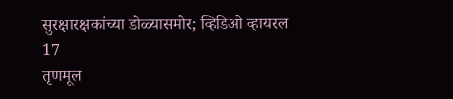सुरक्षारक्षकांच्या डोळ्यासमोर; व्हिडिओ व्हायरल
17
तृणमूल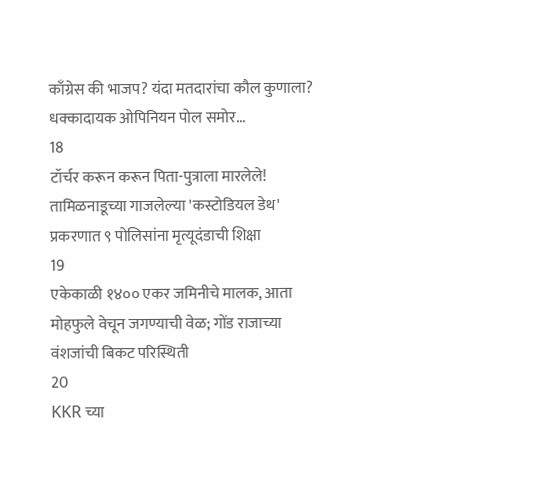काँग्रेस की भाजप? यंदा मतदारांचा कौल कुणाला? धक्कादायक ओपिनियन पोल समोर...
18
टॉर्चर करून करून पिता-पुत्राला मारलेले! तामिळनाडूच्या गाजलेल्या 'कस्टोडियल डेथ' प्रकरणात ९ पोलिसांना मृत्यूदंडाची शिक्षा
19
एकेकाळी १४०० एकर जमिनीचे मालक, आता मोहफुले वेचून जगण्याची वेळ; गोंड राजाच्या वंशजांची बिकट परिस्थिती
20
KKR च्या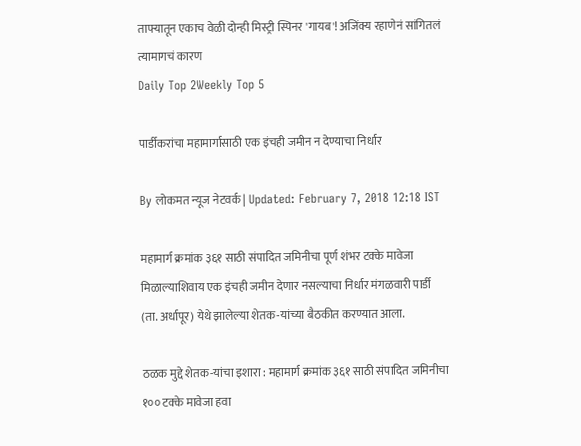ताफ्यातून एकाच वेळी दोन्ही मिस्ट्री स्पिनर 'गायब'! अजिंक्य रहाणेनं सांगितलं त्यामागचं कारण
Daily Top 2Weekly Top 5

पार्डीकरांचा महामार्गासाठी एक इंचही जमीन न देण्याचा निर्धार

By लोकमत न्यूज नेटवर्क | Updated: February 7, 2018 12:18 IST

महामार्ग क्रमांक ३६१ साठी संपादित जमिनीचा पूर्ण शंभर टक्के मावेजा मिळाल्याशिवाय एक इंचही जमीन देणार नसल्याचा निर्धार मंगळवारी पार्डी (ता. अर्धापूर) येथे झालेल्या शेतक-यांच्या बैठकीत करण्यात आला.

ठळक मुद्दे शेतक-यांचा इशारा : महामार्ग क्रमांक ३६१ साठी संपादित जमिनीचा १०० टक्के मावेजा हवा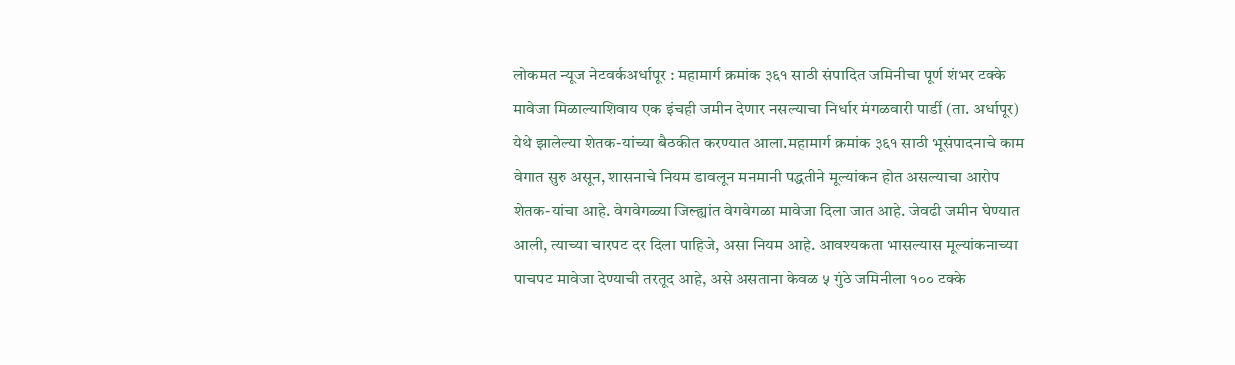लोकमत न्यूज नेटवर्कअर्धापूर : महामार्ग क्रमांक ३६१ साठी संपादित जमिनीचा पूर्ण शंभर टक्के मावेजा मिळाल्याशिवाय एक इंचही जमीन देणार नसल्याचा निर्धार मंगळवारी पार्डी (ता. अर्धापूर) येथे झालेल्या शेतक-यांच्या बैठकीत करण्यात आला.महामार्ग क्रमांक ३६१ साठी भूसंपादनाचे काम वेगात सुरु असून, शासनाचे नियम डावलून मनमानी पद्धतीने मूल्यांकन होत असल्याचा आरोप शेतक-यांचा आहे. वेगवेगळ्या जिल्ह्यांत वेगवेगळा मावेजा दिला जात आहे. जेवढी जमीन घेण्यात आली, त्याच्या चारपट दर दिला पाहिजे, असा नियम आहे. आवश्यकता भासल्यास मूल्यांकनाच्या पाचपट मावेजा देण्याची तरतूद आहे, असे असताना केवळ ५ गुंठे जमिनीला १०० टक्के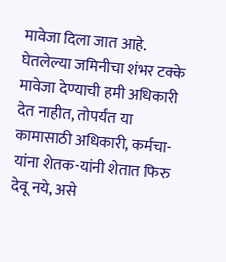मावेजा दिला जात आहे. घेतलेल्या जमिनीचा शंभर टक्के मावेजा देण्याची हमी अधिकारी देत नाहीत, तोपर्यंत या कामासाठी अधिकारी, कर्मचा-यांना शेतक-यांनी शेतात फिरु देवू नये, असे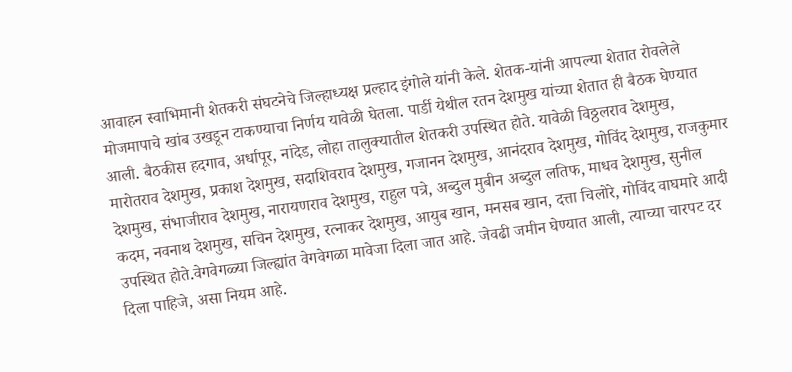आवाहन स्वाभिमानी शेतकरी संघटनेचे जिल्हाध्यक्ष प्रल्हाद इंगोले यांनी केले. शेतक-यांनी आपल्या शेतात रोवलेले मोजमापाचे खांब उखडून टाकण्याचा निर्णय यावेळी घेतला. पार्डी येथील रतन देशमुख यांच्या शेतात ही बैठक घेण्यात आली. बैठकीस हदगाव, अर्धापूर, नांदेड, लोहा तालुक्यातील शेतकरी उपस्थित होते. यावेळी विठ्ठलराव देशमुख, मारोतराव देशमुख, प्रकाश देशमुख, सदाशिवराव देशमुख, गजानन देशमुख, आनंदराव देशमुख, गोविंद देशमुख, राजकुमार देशमुख, संभाजीराव देशमुख, नारायणराव देशमुख, राहुल पत्रे, अब्दुल मुबीन अब्दुल लतिफ, माधव देशमुख, सुनील कदम, नवनाथ देशमुख, सचिन देशमुख, रत्नाकर देशमुख, आयुब खान, मनसब खान, दत्ता चिलोरे, गोविंद वाघमारे आदी उपस्थित होते.वेगवेगळ्या जिल्ह्यांत वेगवेगळा मावेजा दिला जात आहे. जेवढी जमीन घेण्यात आली, त्याच्या चारपट दर दिला पाहिजे, असा नियम आहे.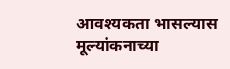आवश्यकता भासल्यास मूल्यांकनाच्या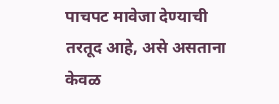पाचपट मावेजा देण्याची तरतूद आहे, असे असताना केवळ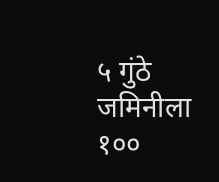५ गुंठे जमिनीला १००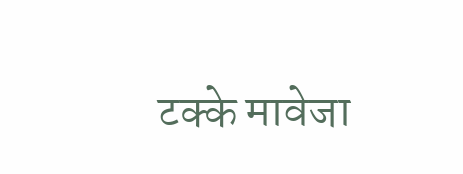टक्के मावेजा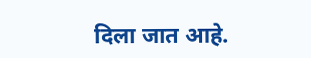दिला जात आहे.